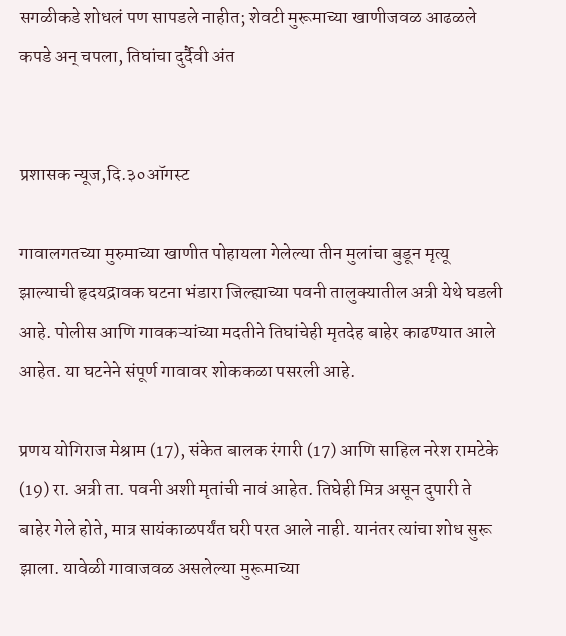सगळीकडे शोधलं पण सापडले नाहीत; शेवटी मुरूमाच्या खाणीजवळ आढळले कपडे अन् चपला, तिघांचा दुर्दैवी अंत


प्रशासक न्यूज,दि.३०ऑगस्ट

गावालगतच्या मुरुमाच्या खाणीत पोहायला गेलेल्या तीन मुलांचा बुडून मृत्यू झाल्याची हृदयद्रावक घटना भंडारा जिल्ह्याच्या पवनी तालुक्यातील अत्री येथे घडली आहे. पोलीस आणि गावकऱ्यांच्या मदतीने तिघांचेही मृतदेह बाहेर काढण्यात आले आहेत. या घटनेने संपूर्ण गावावर शोककळा पसरली आहे.

प्रणय योगिराज मेश्राम (17), संकेत बालक रंगारी (17) आणि साहिल नरेश रामटेके (19) रा. अत्री ता. पवनी अशी मृतांची नावं आहेत. तिघेही मित्र असून दुपारी ते बाहेर गेले होते, मात्र सायंकाळपर्यंत घरी परत आले नाही. यानंतर त्यांचा शोध सुरू झाला. यावेळी गावाजवळ असलेल्या मुरूमाच्या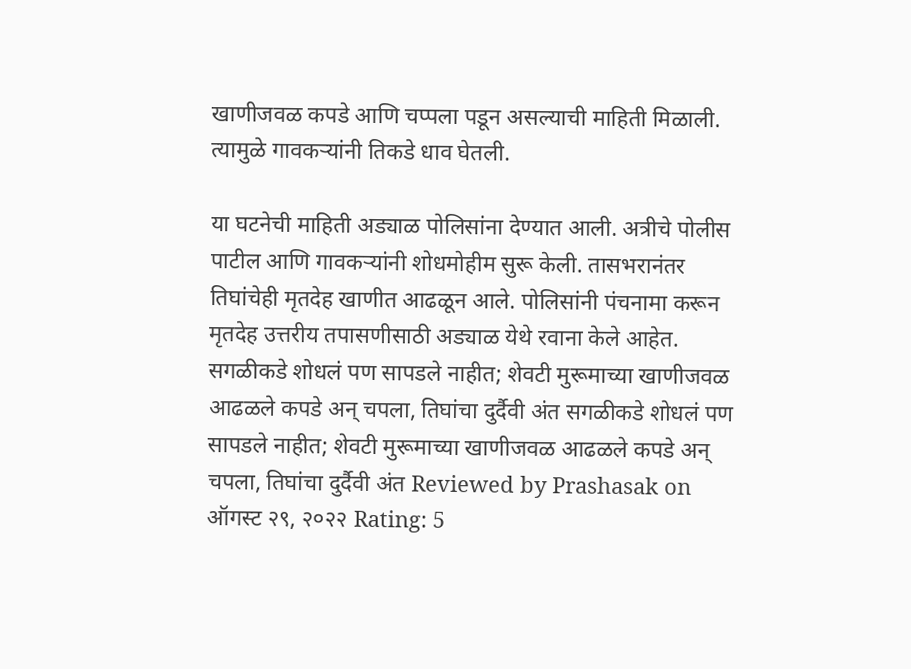खाणीजवळ कपडे आणि चप्पला पडून असल्याची माहिती मिळाली. त्यामुळे गावकऱ्यांनी तिकडे धाव घेतली.

या घटनेची माहिती अड्याळ पोलिसांना देण्यात आली. अत्रीचे पोलीस पाटील आणि गावकऱ्यांनी शोधमोहीम सुरू केली. तासभरानंतर तिघांचेही मृतदेह खाणीत आढळून आले. पोलिसांनी पंचनामा करून मृतदेह उत्तरीय तपासणीसाठी अड्याळ येथे रवाना केले आहेत.
सगळीकडे शोधलं पण सापडले नाहीत; शेवटी मुरूमाच्या खाणीजवळ आढळले कपडे अन् चपला, तिघांचा दुर्दैवी अंत सगळीकडे शोधलं पण सापडले नाहीत; शेवटी मुरूमाच्या खाणीजवळ आढळले कपडे अन् चपला, तिघांचा दुर्दैवी अंत Reviewed by Prashasak on ऑगस्ट २९, २०२२ Rating: 5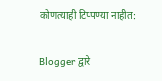कोणत्याही टिप्पण्‍या नाहीत:

Blogger द्वारे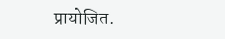प्रायोजित.